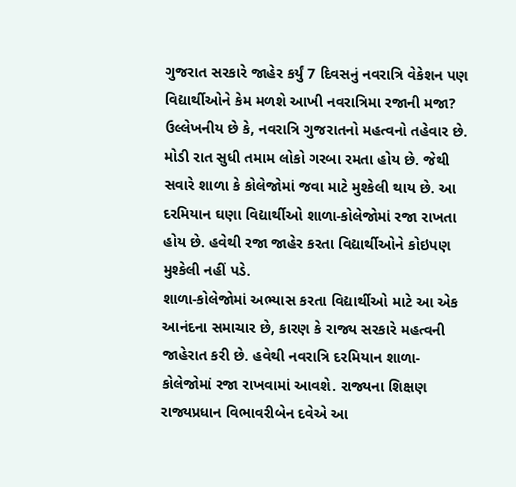ગુજરાત સરકારે જાહેર કર્યું 7 દિવસનું નવરાત્રિ વેકેશન પણ વિદ્યાર્થીઓને કેમ મળશે આખી નવરાત્રિમા રજાની મજા?
ઉલ્લેખનીય છે કે, નવરાત્રિ ગુજરાતનો મહત્વનો તહેવાર છે. મોડી રાત સુધી તમામ લોકો ગરબા રમતા હોય છે. જેથી સવારે શાળા કે કોલેજોમાં જવા માટે મુશ્કેલી થાય છે. આ દરમિયાન ઘણા વિદ્યાર્થીઓ શાળા-કોલેજોમાં રજા રાખતા હોય છે. હવેથી રજા જાહેર કરતા વિદ્યાર્થીઓને કોઇપણ મુશ્કેલી નહીં પડે.
શાળા-કોલેજોમાં અભ્યાસ કરતા વિદ્યાર્થીઓ માટે આ એક આનંદના સમાચાર છે, કારણ કે રાજ્ય સરકારે મહત્વની જાહેરાત કરી છે. હવેથી નવરાત્રિ દરમિયાન શાળા-કોલેજોમાં રજા રાખવામાં આવશે. રાજ્યના શિક્ષણ રાજ્યપ્રધાન વિભાવરીબેન દવેએ આ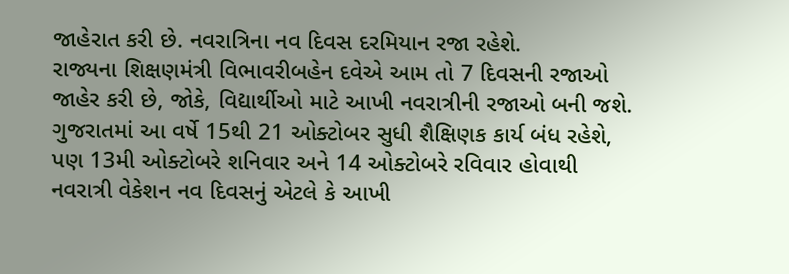જાહેરાત કરી છે. નવરાત્રિના નવ દિવસ દરમિયાન રજા રહેશે.
રાજ્યના શિક્ષણમંત્રી વિભાવરીબહેન દવેએ આમ તો 7 દિવસની રજાઓ જાહેર કરી છે, જોકે, વિદ્યાર્થીઓ માટે આખી નવરાત્રીની રજાઓ બની જશે. ગુજરાતમાં આ વર્ષે 15થી 21 ઓક્ટોબર સુધી શૈક્ષિણક કાર્ય બંધ રહેશે, પણ 13મી ઓક્ટોબરે શનિવાર અને 14 ઓક્ટોબરે રવિવાર હોવાથી નવરાત્રી વેકેશન નવ દિવસનું એટલે કે આખી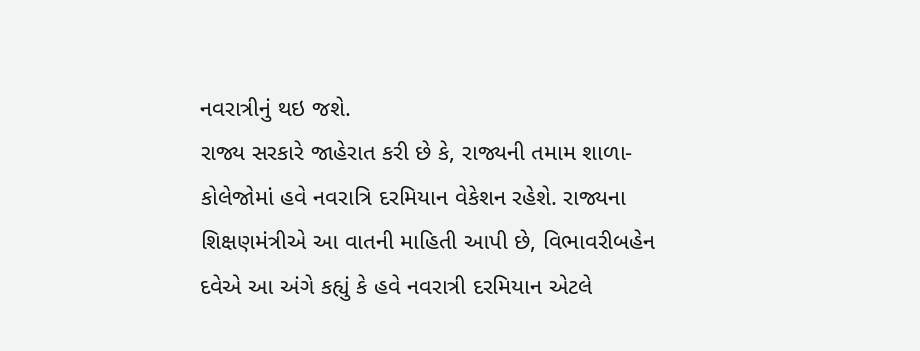નવરાત્રીનું થઇ જશે.
રાજ્ય સરકારે જાહેરાત કરી છે કે, રાજ્યની તમામ શાળા-કોલેજોમાં હવે નવરાત્રિ દરમિયાન વેકેશન રહેશે. રાજ્યના શિક્ષણમંત્રીએ આ વાતની માહિતી આપી છે, વિભાવરીબહેન દવેએ આ અંગે કહ્યું કે હવે નવરાત્રી દરમિયાન એટલે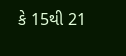કે 15થી 21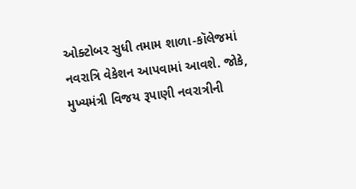ઓક્ટોબર સુધી તમામ શાળા-કૉલેજમાં નવરાત્રિ વેકેશન આપવામાં આવશે. જોકે, મુખ્યમંત્રી વિજય રૂપાણી નવરાત્રીની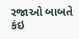રજાઓ બાબતે કંઇ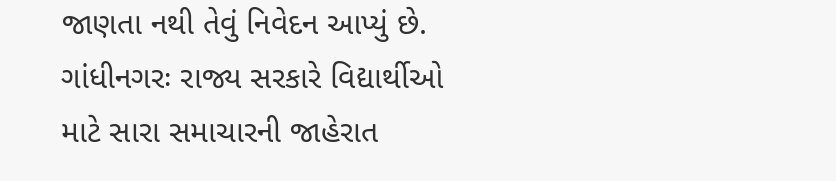જાણતા નથી તેવું નિવેદન આપ્યું છે.
ગાંધીનગરઃ રાજ્ય સરકારે વિદ્યાર્થીઓ માટે સારા સમાચારની જાહેરાત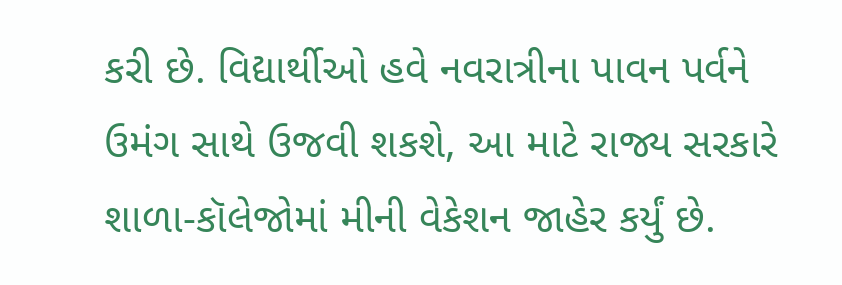કરી છે. વિદ્યાર્થીઓ હવે નવરાત્રીના પાવન પર્વને ઉમંગ સાથે ઉજવી શકશે, આ માટે રાજ્ય સરકારે શાળા-કૉલેજોમાં મીની વેકેશન જાહેર કર્યું છે.